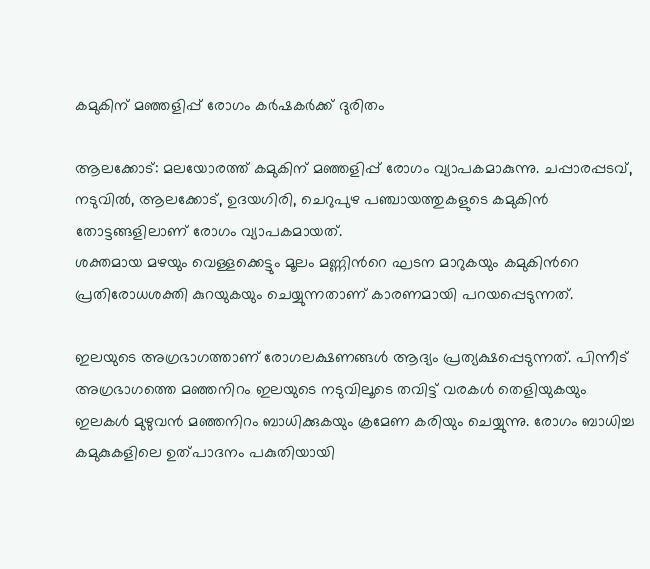കമുകിന് മഞ്ഞളിപ്പ് രോഗം കര്‍ഷകര്‍ക്ക് ദുരിതം

ആലക്കോട്: മലയോരത്ത് കമുകിന് മഞ്ഞളിപ്പ് രോഗം വ്യാപകമാകുന്നു. ചപ്പാരപ്പടവ്, നടുവില്‍, ആലക്കോട്, ഉദയഗിരി, ചെറുപുഴ പഞ്ചായത്തുകളുടെ കമുകിൻ തോട്ടങ്ങളിലാണ് രോഗം വ്യാപകമായത്.
ശക്തമായ മഴയും വെള്ളക്കെട്ടും മൂലം മണ്ണിന്‍റെ ഘടന മാറുകയും കമുകിന്‍റെ പ്രതിരോധശക്തി കുറയുകയും ചെയ്യുന്നതാണ് കാരണമായി പറയപ്പെടുന്നത്.

ഇലയുടെ അഗ്രഭാഗത്താണ് രോഗലക്ഷണങ്ങള്‍ ആദ്യം പ്രത്യക്ഷപ്പെടുന്നത്. പിന്നീട് അഗ്രഭാഗത്തെ മഞ്ഞനിറം ഇലയുടെ നടുവിലൂടെ തവിട്ട് വരകള്‍ തെളിയുകയും ഇലകള്‍ മുഴുവൻ മഞ്ഞനിറം ബാധിക്കുകയും ക്രമേണ കരിയും ചെയ്യുന്നു. രോഗം ബാധിച്ച കമുകുകളിലെ ഉത്പാദനം പകുതിയായി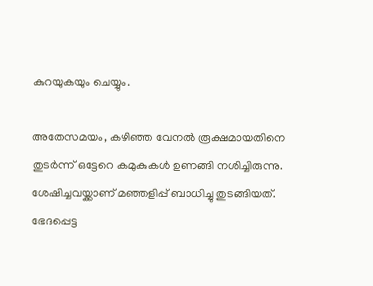കുറയുകയും ചെയ്യും.

അതേസമയം, കഴിഞ്ഞ വേനല്‍ രൂക്ഷമായതിനെ തുടർന്ന് ഒട്ടേറെ കമുകുകള്‍ ഉണങ്ങി നശിച്ചിരുന്നു. ശേഷിച്ചവയ്ക്കാണ് മഞ്ഞളിപ്പ് ബാധിച്ചു തുടങ്ങിയത്. ഭേദപ്പെട്ട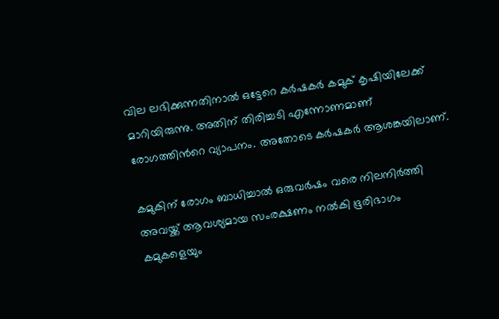വില ലഭിക്കുന്നതിനാല്‍ ഒട്ടേറെ കർഷകർ കമുക് കൃഷിയിലേക്ക് മാറിയിരുന്നു. അതിന് തിരിച്ചടി എന്നോണമാണ് രോഗത്തിന്‍റെ വ്യാപനം. അതോടെ കർഷകർ ആശങ്കയിലാണ്.

കമുകിന് രോഗം ബാധിച്ചാല്‍ ഒരുവർഷം വരെ നിലനിർത്തി അവയ്ക്ക് ആവശ്യമായ സംരക്ഷണം നല്‍കി ഭൂരിഭാഗം കമുകളെയും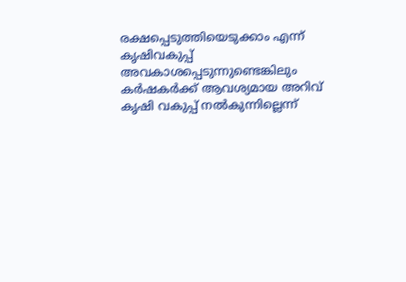രക്ഷപ്പെടുത്തിയെടുക്കാം എന്ന് കൃഷിവകുപ്പ് അവകാശപ്പെടുന്നുണ്ടെങ്കിലും കർഷകർക്ക് ആവശ്യമായ അറിവ് കൃഷി വകുപ്പ് നല്‍കുന്നില്ലെന്ന്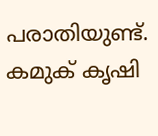പരാതിയുണ്ട്. കമുക് കൃഷി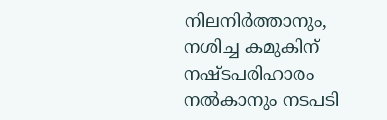നിലനിർത്താനും, നശിച്ച കമുകിന് നഷ്ടപരിഹാരം നല്‍കാനും നടപടി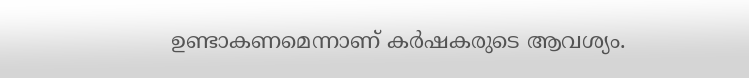ഉണ്ടാകണമെന്നാണ് കർഷകരുടെ ആവശ്യം.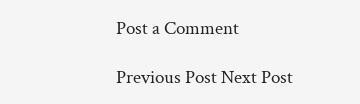Post a Comment

Previous Post Next Post